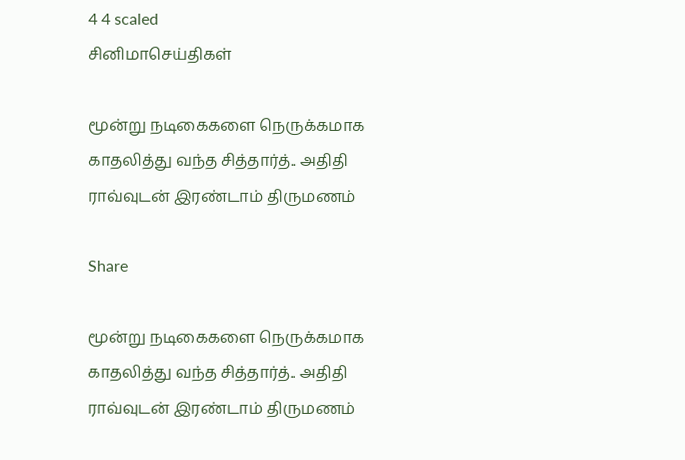4 4 scaled
சினிமாசெய்திகள்

மூன்று நடிகைகளை நெருக்கமாக காதலித்து வந்த சித்தார்த்.. அதிதி ராவ்வுடன் இரண்டாம் திருமணம்

Share

மூன்று நடிகைகளை நெருக்கமாக காதலித்து வந்த சித்தார்த்.. அதிதி ராவ்வுடன் இரண்டாம் திருமணம்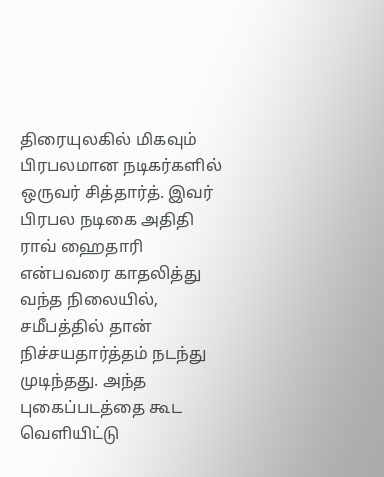திரையுலகில் மிகவும் பிரபலமான நடிகர்களில் ஒருவர் சித்தார்த். இவர் பிரபல நடிகை அதிதி ராவ் ஹைதாரி என்பவரை காதலித்து வந்த நிலையில், சமீபத்தில் தான் நிச்சயதார்த்தம் நடந்து முடிந்தது. அந்த புகைப்படத்தை கூட வெளியிட்டு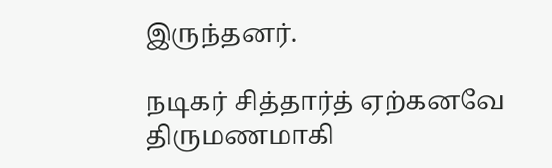இருந்தனர்.

நடிகர் சித்தார்த் ஏற்கனவே திருமணமாகி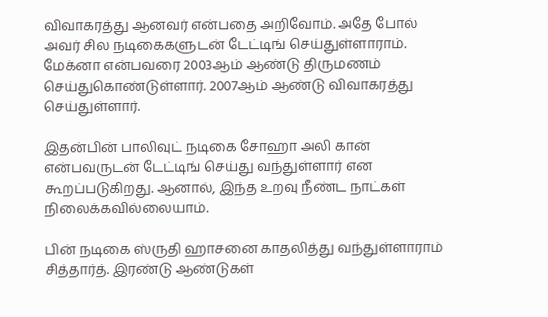விவாகரத்து ஆனவர் என்பதை அறிவோம். அதே போல் அவர் சில நடிகைகளுடன் டேட்டிங் செய்துள்ளாராம். மேக்னா என்பவரை 2003ஆம் ஆண்டு திருமணம் செய்துகொண்டுள்ளார். 2007ஆம் ஆண்டு விவாகரத்து செய்துள்ளார்.

இதன்பின் பாலிவுட் நடிகை சோஹா அலி கான் என்பவருடன் டேட்டிங் செய்து வந்துள்ளார் என கூறப்படுகிறது. ஆனால், இந்த உறவு நீண்ட நாட்கள் நிலைக்கவில்லையாம்.

பின் நடிகை ஸ்ருதி ஹாசனை காதலித்து வந்துள்ளாராம் சித்தார்த். இரண்டு ஆண்டுகள்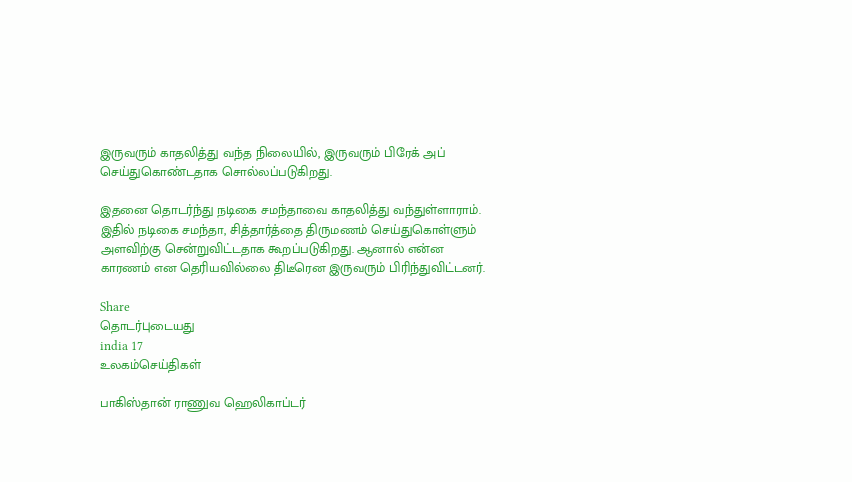இருவரும் காதலித்து வந்த நிலையில், இருவரும் பிரேக் அப் செய்துகொண்டதாக சொல்லப்படுகிறது.

இதனை தொடர்ந்து நடிகை சமந்தாவை காதலித்து வந்துள்ளாராம். இதில் நடிகை சமந்தா, சித்தார்த்தை திருமணம் செய்துகொள்ளும் அளவிற்கு சென்றுவிட்டதாக கூறப்படுகிறது. ஆனால் என்ன காரணம் என தெரியவில்லை திடீரென இருவரும் பிரிந்துவிட்டனர்.

Share
தொடர்புடையது
india 17
உலகம்செய்திகள்

பாகிஸ்தான் ராணுவ ஹெலிகாப்டர்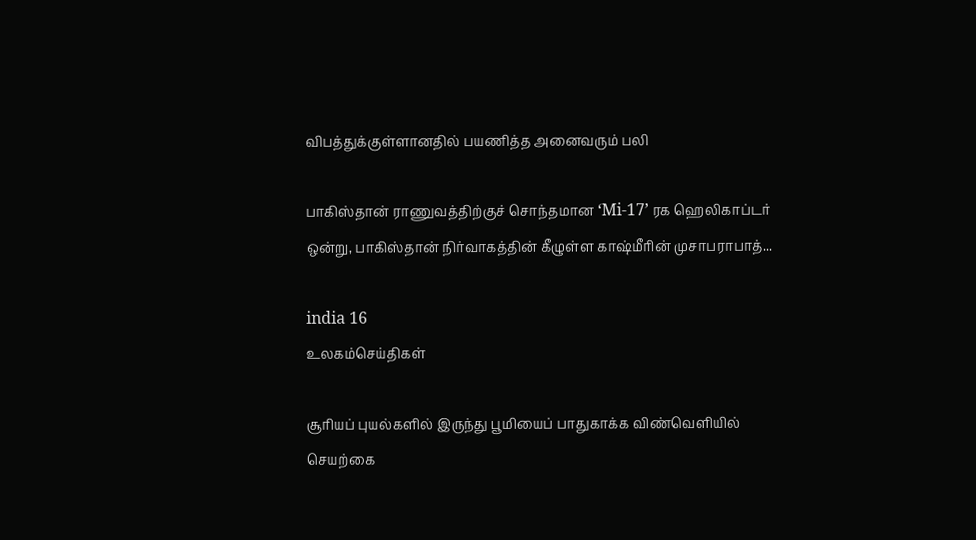விபத்துக்குள்ளானதில் பயணித்த அனைவரும் பலி

பாகிஸ்தான் ராணுவத்திற்குச் சொந்தமான ‘Mi-17’ ரக ஹெலிகாப்டர் ஒன்று, பாகிஸ்தான் நிர்வாகத்தின் கீழுள்ள காஷ்மீரின் முசாபராபாத்...

india 16
உலகம்செய்திகள்

சூரியப் புயல்களில் இருந்து பூமியைப் பாதுகாக்க விண்வெளியில் செயற்கை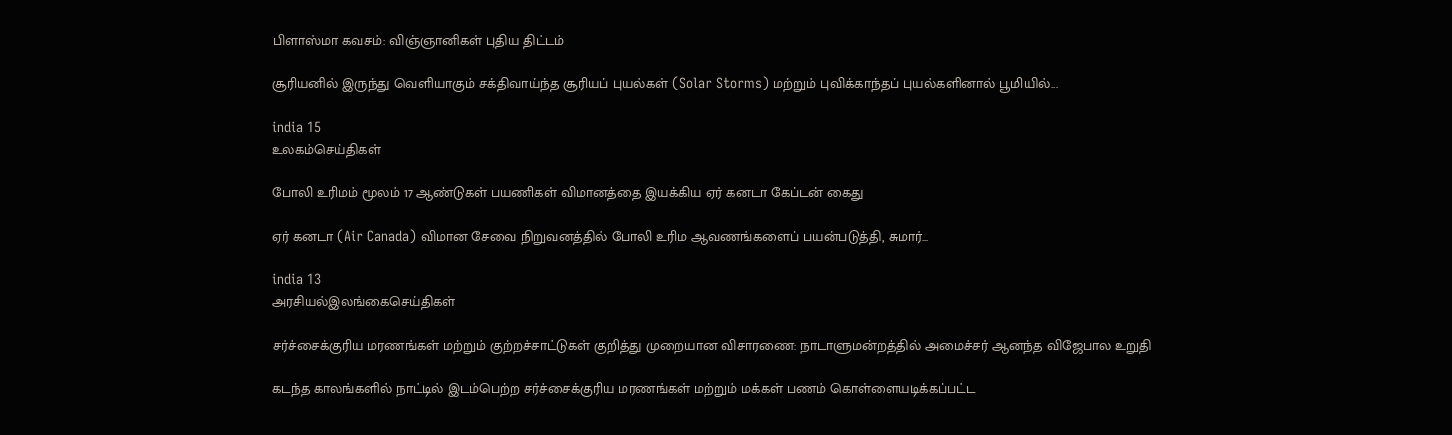பிளாஸ்மா கவசம்: விஞ்ஞானிகள் புதிய திட்டம்

சூரியனில் இருந்து வெளியாகும் சக்திவாய்ந்த சூரியப் புயல்கள் (Solar Storms) மற்றும் புவிக்காந்தப் புயல்களினால் பூமியில்...

india 15
உலகம்செய்திகள்

போலி உரிமம் மூலம் 17 ஆண்டுகள் பயணிகள் விமானத்தை இயக்கிய ஏர் கனடா கேப்டன் கைது

ஏர் கனடா (Air Canada) விமான சேவை நிறுவனத்தில் போலி உரிம ஆவணங்களைப் பயன்படுத்தி, சுமார்...

india 13
அரசியல்இலங்கைசெய்திகள்

சர்ச்சைக்குரிய மரணங்கள் மற்றும் குற்றச்சாட்டுகள் குறித்து முறையான விசாரணை: நாடாளுமன்றத்தில் அமைச்சர் ஆனந்த விஜேபால உறுதி

கடந்த காலங்களில் நாட்டில் இடம்பெற்ற சர்ச்சைக்குரிய மரணங்கள் மற்றும் மக்கள் பணம் கொள்ளையடிக்கப்பட்ட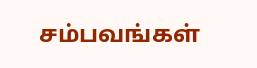சம்பவங்கள்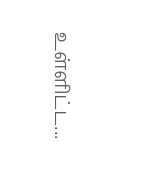உள்ளிட்ட...